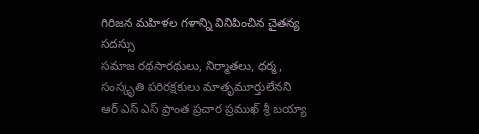గిరిజన మహిళల గళాన్ని వినిపించిన చైతన్య సదస్సు
సమాజ రథసారథులు, నిర్మాతలు, ధర్మ, సంస్కృతి పరిరక్షకులు మాతృమూర్తులేనని ఆర్ ఎస్ ఎస్ ప్రాంత ప్రచార ప్రముఖ్ శ్రీ బయ్యా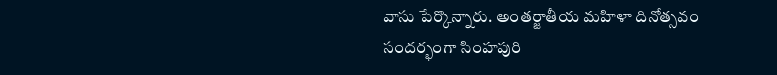వాసు పేర్కొన్నారు. అంతర్జాతీయ మహిళా దినోత్సవం సందర్భంగా సింహపురి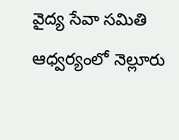వైద్య సేవా సమితి ఆధ్వర్యంలో నెల్లూరు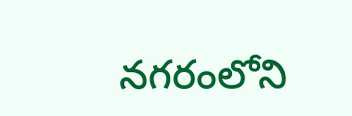నగరంలోని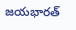జయభారత్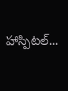హాస్పిటల్...